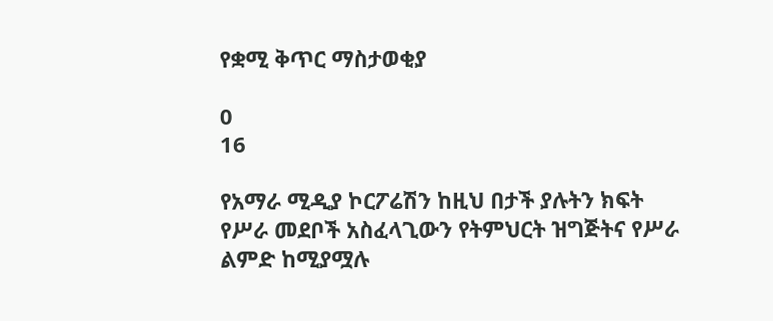የቋሚ ቅጥር ማስታወቂያ

0
16

የአማራ ሚዲያ ኮርፖሬሽን ከዚህ በታች ያሉትን ክፍት የሥራ መደቦች አስፈላጊውን የትምህርት ዝግጅትና የሥራ ልምድ ከሚያሟሉ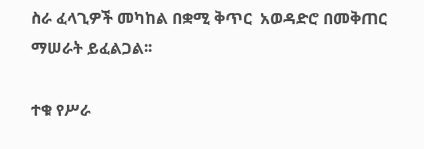ስራ ፈላጊዎች መካከል በቋሚ ቅጥር  አወዳድሮ በመቅጠር ማሠራት ይፈልጋል፡፡

ተቁ የሥራ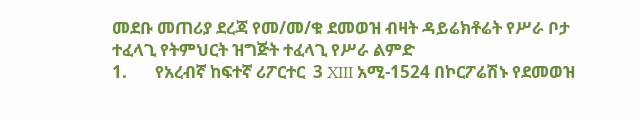መደቡ መጠሪያ ደረጃ የመ/መ/ቁ ደመወዝ ብዛት ዳይሬክቶሬት የሥራ ቦታ ተፈላጊ የትምህርት ዝግጅት ተፈላጊ የሥራ ልምድ
1.       የአረብኛ ከፍተኛ ሪፖርተር  3 XIII አሚ-1524 በኮርፖሬሽኑ የደመወዝ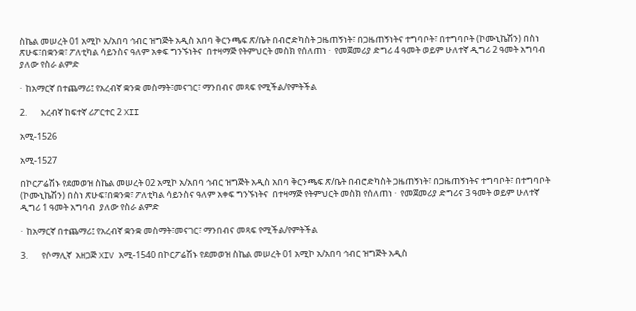ስኬል መሠረት 01 አሚኮ አ/አበባ ኅብር ዝግጅት አዲስ አበባ ቅርንጫፍ ጽ/ቤት በብሮድካስት ጋዜጠኝነት፣ በጋዜጠኝነትና ተግባቦት፣ በተግባቦት (ኮሙኒኬሽን) በስነ ጽሁፍ፣በቋንቋ፣ ፖለቲካል ሳይንስና ዓለም አቀፍ ግንኙነትና  በተዛማጅ የትምህርት መስክ የሰለጠነ ·  የመጀመሪያ ድግሪ 4 ዓመት ወይም ሁለተኛ ዲግሪ 2 ዓመት አግባብ  ያለው የስራ ልምድ

·  ከአማርኛ በተጨማሪ፤ የአረብኛ ቋንቋ መስማት፣መናገር፣ ማንበብና መጻፍ የሚችል/የምትችል

2.       አረብኛ ከፍተኛ ሪፖርተር 2 XII

አሚ-1526

አሚ-1527

በኮርፖሬሽኑ የደመወዝ ስኬል መሠረት 02 አሚኮ አ/አበባ ኅብር ዝግጅት አዲስ አበባ ቅርንጫፍ ጽ/ቤት በብሮድካስት ጋዜጠኝነት፣ በጋዜጠኝነትና ተግባቦት፣ በተግባቦት (ኮሙኒኬሽን) በስነ ጽሁፍ፣በቋንቋ፣ ፖለቲካል ሳይንስና ዓለም አቀፍ ግንኙነትና  በተዛማጅ የትምህርት መስክ የሰለጠነ ·  የመጀመሪያ ድግሪና 3 ዓመት ወይም ሁለተኛ ዲግሪ 1 ዓመት አግባብ  ያለው የስራ ልምድ

·  ከአማርኛ በተጨማሪ፤ የአረብኛ ቋንቋ መስማት፣መናገር፣ ማንበብና መጻፍ የሚችል/የምትችል

3.       የሶማሊኛ  አዘጋጅ XIV አሚ-1540 በኮርፖሬሽኑ የደመወዝ ስኬል መሠረት 01 አሚኮ አ/አበባ ኅብር ዝግጅት አዲስ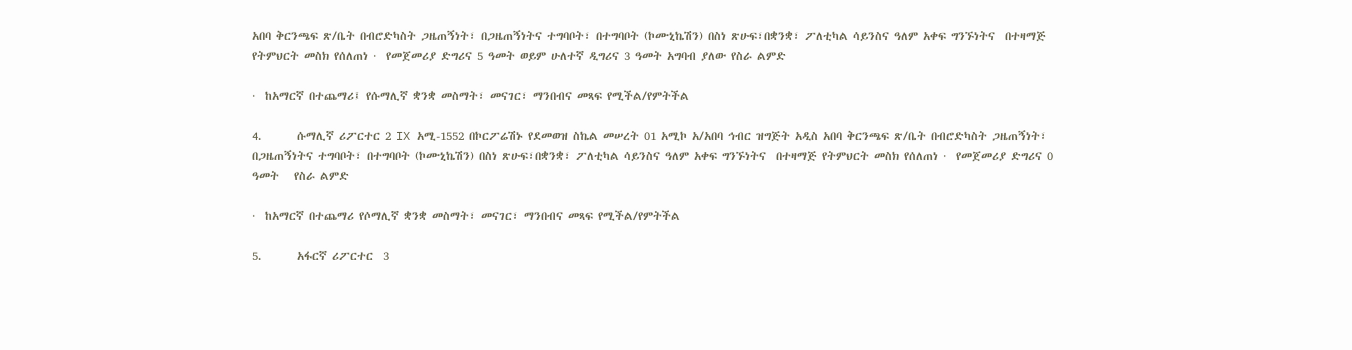አበባ ቅርንጫፍ ጽ/ቤት በብሮድካስት ጋዜጠኝነት፣ በጋዜጠኝነትና ተግባቦት፣ በተግባቦት (ኮሙኒኬሽን) በስነ ጽሁፍ፣በቋንቋ፣ ፖለቲካል ሳይንስና ዓለም አቀፍ ግንኙነትና  በተዛማጅ የትምህርት መስክ የሰለጠነ ·  የመጀመሪያ ድግሪና 5 ዓመት ወይም ሁለተኛ ዲግሪና 3 ዓመት አግባብ ያለው የስራ ልምድ

·  ከአማርኛ በተጨማሪ፤ የሱማሊኛ ቋንቋ መስማት፣ መናገር፣ ማንበብና መጻፍ የሚችል/የምትችል

4.       ሱማሊኛ ሪፖርተር 2 IX አሚ-1552 በኮርፖሬሽኑ የደመወዝ ስኬል መሠረት 01 አሚኮ አ/አበባ ኅብር ዝግጅት አዲስ አበባ ቅርንጫፍ ጽ/ቤት በብሮድካስት ጋዜጠኝነት፣ በጋዜጠኝነትና ተግባቦት፣ በተግባቦት (ኮሙኒኬሽን) በስነ ጽሁፍ፣በቋንቋ፣ ፖለቲካል ሳይንስና ዓለም አቀፍ ግንኙነትና  በተዛማጅ የትምህርት መስክ የሰለጠነ ·  የመጀመሪያ ድግሪና 0 ዓመት   የስራ ልምድ

·  ከአማርኛ በተጨማሪ የሶማሊኛ ቋንቋ መስማት፣ መናገር፣ ማንበብና መጻፍ የሚችል/የምትችል

5.       አፋርኛ ሪፖርተር  3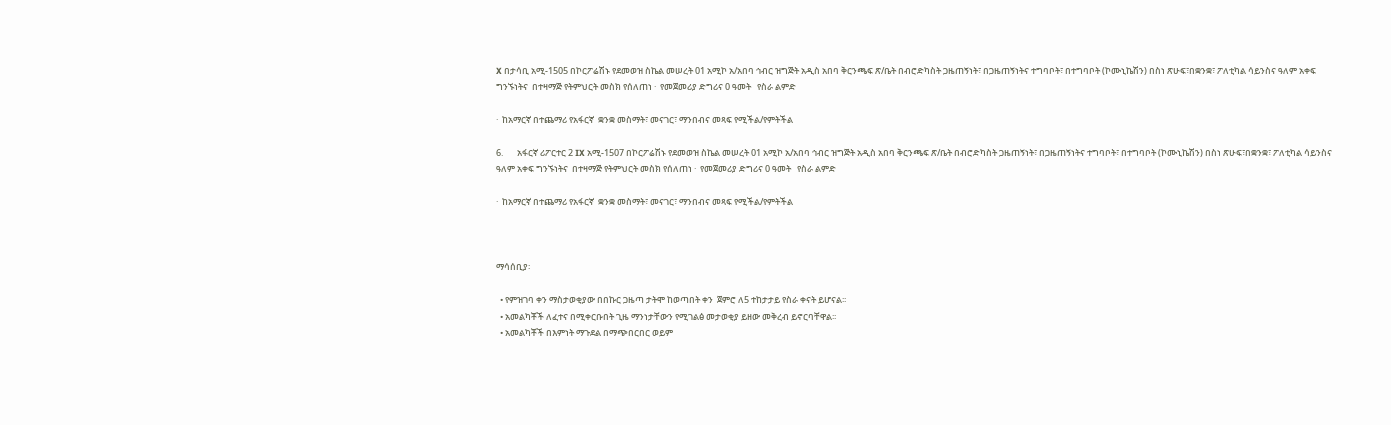X በታሳቢ አሚ-1505 በኮርፖሬሽኑ የደመወዝ ስኬል መሠረት 01 አሚኮ አ/አበባ ኅብር ዝግጅት አዲስ አበባ ቅርንጫፍ ጽ/ቤት በብሮድካስት ጋዜጠኝነት፣ በጋዜጠኝነትና ተግባቦት፣ በተግባቦት (ኮሙኒኬሽን) በስነ ጽሁፍ፣በቋንቋ፣ ፖለቲካል ሳይንስና ዓለም አቀፍ ግንኙነትና  በተዛማጅ የትምህርት መስክ የሰለጠነ ·  የመጀመሪያ ድግሪና 0 ዓመት   የስራ ልምድ

·  ከአማርኛ በተጨማሪ የአፋርኛ  ቋንቋ መስማት፣ መናገር፣ ማንበብና መጻፍ የሚችል/የምትችል

6.       አፋርኛ ሪፖርተር 2 IX አሚ-1507 በኮርፖሬሽኑ የደመወዝ ስኬል መሠረት 01 አሚኮ አ/አበባ ኅብር ዝግጅት አዲስ አበባ ቅርንጫፍ ጽ/ቤት በብሮድካስት ጋዜጠኝነት፣ በጋዜጠኝነትና ተግባቦት፣ በተግባቦት (ኮሙኒኬሽን) በስነ ጽሁፍ፣በቋንቋ፣ ፖለቲካል ሳይንስና ዓለም አቀፍ ግንኙነትና  በተዛማጅ የትምህርት መስክ የሰለጠነ ·  የመጀመሪያ ድግሪና 0 ዓመት   የስራ ልምድ

·  ከአማርኛ በተጨማሪ የአፋርኛ  ቋንቋ መስማት፣ መናገር፣ ማንበብና መጻፍ የሚችል/የምትችል



ማሳሰቢያ፡

  • የምዝገባ ቀን ማስታወቂያው በበኩር ጋዜጣ ታትሞ ከወጣበት ቀን  ጀምሮ ለ5 ተከታታይ የስራ ቀናት ይሆናል፡፡
  • አመልካቾች ለፈተና በሚቀርቡበት ጊዜ ማንነታቸውን የሚገልፅ መታወቂያ ይዘው መቅረብ ይኖርባቸዋል፡፡
  • አመልካቾች በእምነት ማጉደል በማጭበርበር ወይም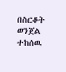በስርቆት ወንጀል ተከሰዉ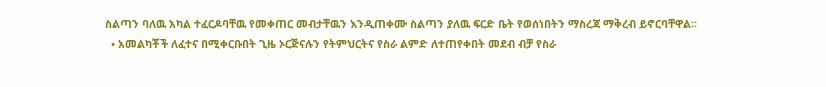ስልጣን ባለዉ አካል ተፈርዶባቸዉ የመቀጠር መብታቸዉን እንዲጠቀሙ ስልጣን ያለዉ ፍርድ ቤት የወሰነበትን ማስረጃ ማቅረብ ይኖርባቸዋል፡፡
  • አመልካቾች ለፈተና በሚቀርቡበት ጊዜ ኦርጅናሉን የትምህርትና የስራ ልምድ ለተጠየቀበት መደብ ብቻ የስራ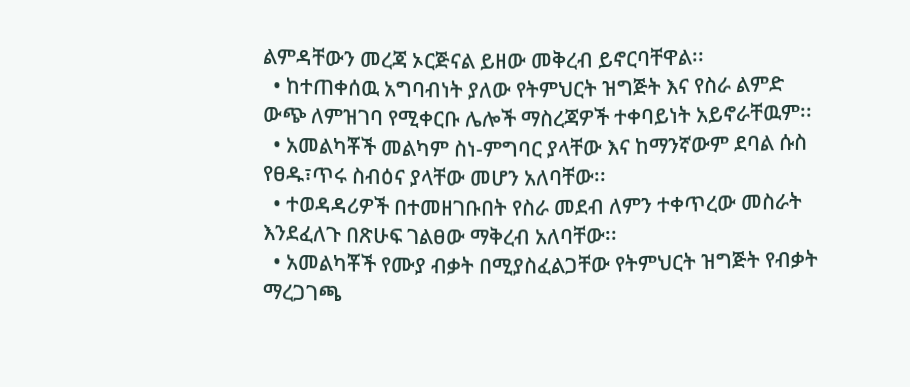ልምዳቸውን መረጃ ኦርጅናል ይዘው መቅረብ ይኖርባቸዋል፡፡
  • ከተጠቀሰዉ አግባብነት ያለው የትምህርት ዝግጅት እና የስራ ልምድ ውጭ ለምዝገባ የሚቀርቡ ሌሎች ማስረጃዎች ተቀባይነት አይኖራቸዉም፡፡
  • አመልካቾች መልካም ስነ-ምግባር ያላቸው እና ከማንኛውም ደባል ሱስ የፀዱ፣ጥሩ ስብዕና ያላቸው መሆን አለባቸው፡፡
  • ተወዳዳሪዎች በተመዘገቡበት የስራ መደብ ለምን ተቀጥረው መስራት እንደፈለጉ በጽሁፍ ገልፀው ማቅረብ አለባቸው፡፡
  • አመልካቾች የሙያ ብቃት በሚያስፈልጋቸው የትምህርት ዝግጅት የብቃት ማረጋገጫ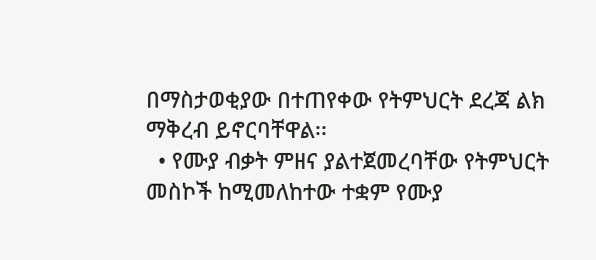በማስታወቂያው በተጠየቀው የትምህርት ደረጃ ልክ ማቅረብ ይኖርባቸዋል፡፡
  • የሙያ ብቃት ምዘና ያልተጀመረባቸው የትምህርት መስኮች ከሚመለከተው ተቋም የሙያ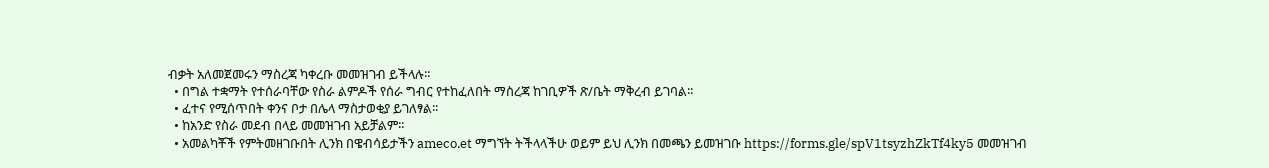ብቃት አለመጀመሩን ማስረጃ ካቀረቡ መመዝገብ ይችላሉ፡፡
  • በግል ተቋማት የተሰራባቸው የስራ ልምዶች የሰራ ግብር የተከፈለበት ማስረጃ ከገቢዎች ጽ/ቤት ማቅረብ ይገባል፡፡
  • ፈተና የሚሰጥበት ቀንና ቦታ በሌላ ማስታወቂያ ይገለፃል፡፡
  • ከአንድ የስራ መደብ በላይ መመዝገብ አይቻልም፡፡
  • አመልካቾች የምትመዘገቡበት ሊንክ በዌብሳይታችን ameco.et ማግኘት ትችላላችሁ ወይም ይህ ሊንክ በመጫን ይመዝገቡ https://forms.gle/spV1tsyzhZkTf4ky5 መመዝገብ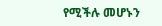የሚችሉ መሆኑን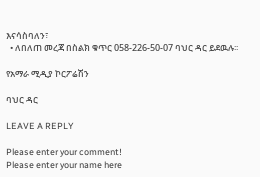እናሳስባለን፣
  • ለበለጠ መረጃ በስልክ ቁጥር 058-226-50-07 ባህር ዳር ይደዉሉ፡፡

የአማራ ሚዲያ ኮርፖሬሽን

ባህር ዳር

LEAVE A REPLY

Please enter your comment!
Please enter your name here